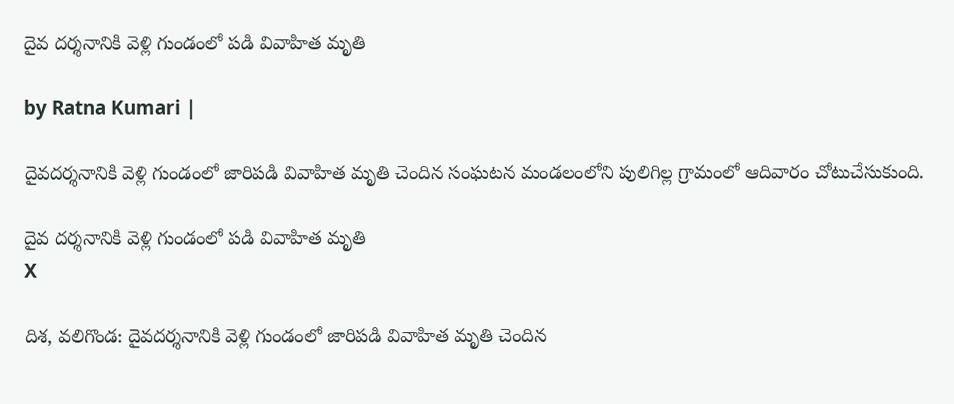దైవ దర్శనానికి వెళ్లి గుండంలో పడి వివాహిత మృతి

by Ratna Kumari |

దైవదర్శనానికి వెళ్లి గుండంలో జారిపడి వివాహిత మృతి చెందిన సంఘటన మండలంలోని పులిగిల్ల గ్రామంలో ఆదివారం చోటుచేసుకుంది.

దైవ దర్శనానికి వెళ్లి గుండంలో పడి వివాహిత మృతి
X

దిశ, వలిగొండ: దైవదర్శనానికి వెళ్లి గుండంలో జారిపడి వివాహిత మృతి చెందిన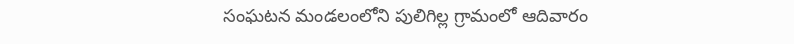సంఘటన మండలంలోని పులిగిల్ల గ్రామంలో ఆదివారం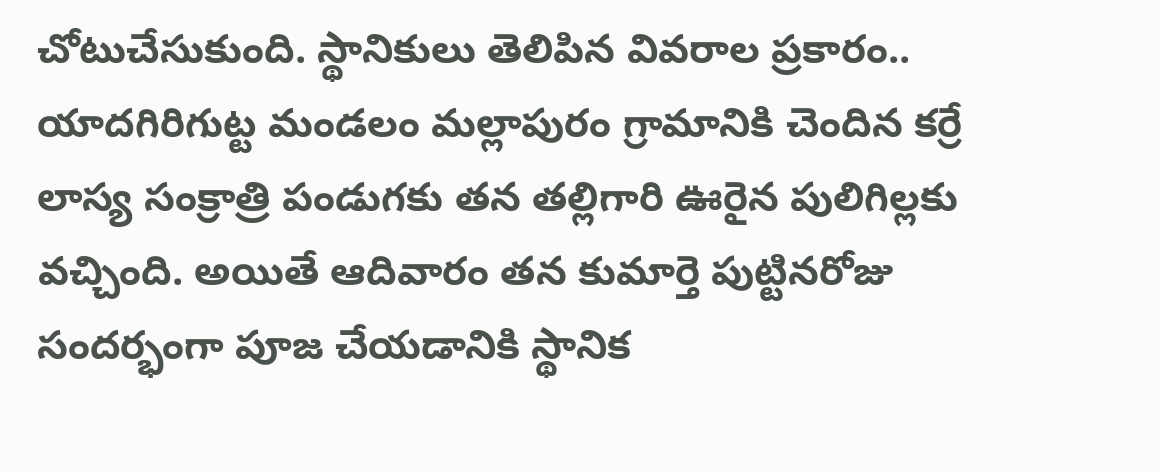చోటుచేసుకుంది. స్థానికులు తెలిపిన వివరాల ప్ర‌కారం.. యాదగిరిగుట్ట మండలం మల్లాపురం గ్రామానికి చెందిన కర్రే లాస్య సంక్రాత్రి పండుగకు తన తల్లిగారి ఊరైన పులిగిల్లకు వచ్చింది. అయితే ఆదివారం తన కుమార్తె పుట్టినరోజు సందర్భంగా పూజ చేయడానికి స్థానిక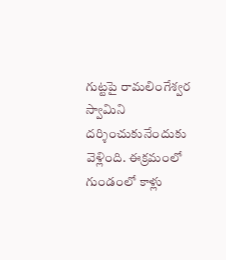గుట్టపై రామలింగేశ్వర స్వామిని దర్శించుకునేందుకు వెళ్లింది. ఈక్ర‌మంలో గుండంలో కాళ్లు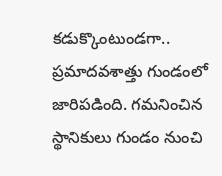క‌డుక్కొంటుండ‌గా.. ప్రమాదవశాత్తు గుండంలో జారిపడింది. గమనించిన స్థానికులు గుండం నుంచి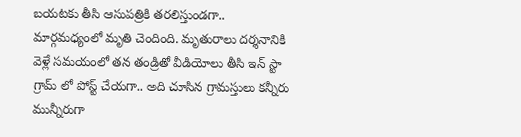బయటకు తీసి ఆసుపత్రికి తరలిస్తుండగా.. మార్గమధ్యంలో మృతి చెందింది. మృతురాలు దర్శనానికి వెళ్లే సమయంలో తన తండ్రితో వీడియోలు తీసి ఇన్ స్టా గ్రామ్ లో పోస్ట్ చేయగా.. అది చూసిన గ్రామస్తులు కన్నీరు మున్నీరుగా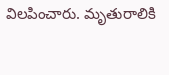విలపించారు. మృతురాలికి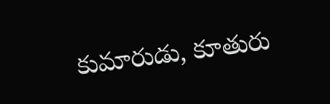కుమారుడు, కూతురు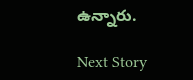ఉన్నారు.

Next Story